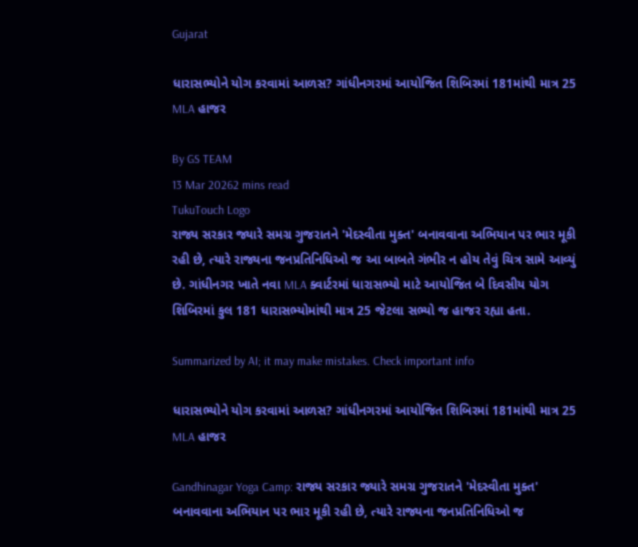Gujarat

ધારાસભ્યોને યોગ કરવામાં આળસ? ગાંધીનગરમાં આયોજિત શિબિરમાં 181માંથી માત્ર 25 MLA હાજર

By GS TEAM
13 Mar 20262 mins read
TukuTouch Logo
રાજ્ય સરકાર જ્યારે સમગ્ર ગુજરાતને 'મેદસ્વીતા મુક્ત' બનાવવાના અભિયાન પર ભાર મૂકી રહી છે, ત્યારે રાજ્યના જનપ્રતિનિધિઓ જ આ બાબતે ગંભીર ન હોય તેવું ચિત્ર સામે આવ્યું છે. ગાંધીનગર ખાતે નવા MLA ક્વાર્ટરમાં ધારાસભ્યો માટે આયોજિત બે દિવસીય યોગ શિબિરમાં કુલ 181 ધારાસભ્યોમાંથી માત્ર 25 જેટલા સભ્યો જ હાજર રહ્યા હતા.

Summarized by AI; it may make mistakes. Check important info

ધારાસભ્યોને યોગ કરવામાં આળસ? ગાંધીનગરમાં આયોજિત શિબિરમાં 181માંથી માત્ર 25 MLA હાજર

Gandhinagar Yoga Camp: રાજ્ય સરકાર જ્યારે સમગ્ર ગુજરાતને 'મેદસ્વીતા મુક્ત' બનાવવાના અભિયાન પર ભાર મૂકી રહી છે, ત્યારે રાજ્યના જનપ્રતિનિધિઓ જ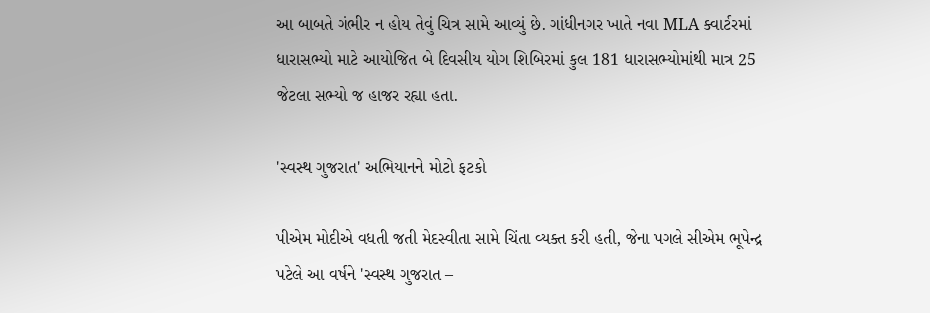આ બાબતે ગંભીર ન હોય તેવું ચિત્ર સામે આવ્યું છે. ગાંધીનગર ખાતે નવા MLA ક્વાર્ટરમાં ધારાસભ્યો માટે આયોજિત બે દિવસીય યોગ શિબિરમાં કુલ 181 ધારાસભ્યોમાંથી માત્ર 25 જેટલા સભ્યો જ હાજર રહ્યા હતા.

'સ્વસ્થ ગુજરાત' અભિયાનને મોટો ફટકો

પીએમ મોદીએ વધતી જતી મેદસ્વીતા સામે ચિંતા વ્યક્ત કરી હતી, જેના પગલે સીએમ ભૂપેન્દ્ર પટેલે આ વર્ષને 'સ્વસ્થ ગુજરાત –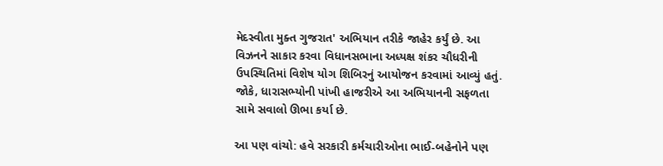મેદસ્વીતા મુક્ત ગુજરાત' અભિયાન તરીકે જાહેર કર્યું છે. આ વિઝનને સાકાર કરવા વિધાનસભાના અધ્યક્ષ શંકર ચૌધરીની ઉપસ્થિતિમાં વિશેષ યોગ શિબિરનું આયોજન કરવામાં આવ્યું હતું. જોકે, ધારાસભ્યોની પાંખી હાજરીએ આ અભિયાનની સફળતા સામે સવાલો ઊભા કર્યા છે.

આ પણ વાંચો: હવે સરકારી કર્મચારીઓના ભાઈ-બહેનોને પણ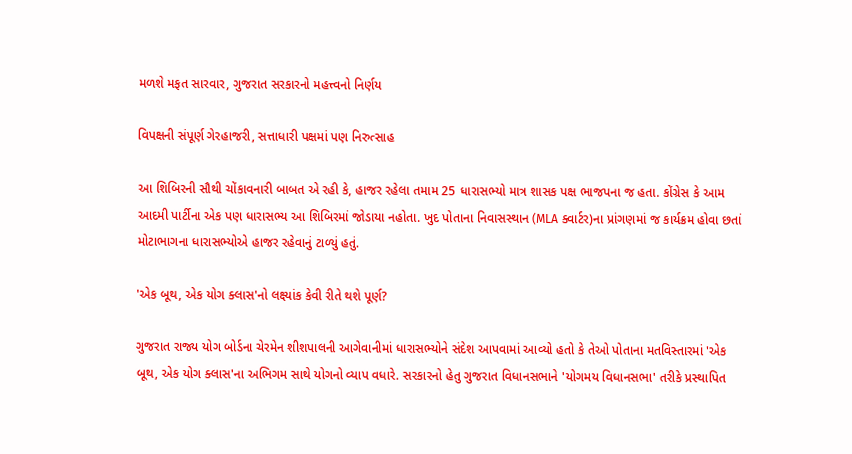મળશે મફત સારવાર, ગુજરાત સરકારનો મહત્ત્વનો નિર્ણય

વિપક્ષની સંપૂર્ણ ગેરહાજરી, સત્તાધારી પક્ષમાં પણ નિરુત્સાહ

આ શિબિરની સૌથી ચોંકાવનારી બાબત એ રહી કે, હાજર રહેલા તમામ 25 ધારાસભ્યો માત્ર શાસક પક્ષ ભાજપના જ હતા. કોંગ્રેસ કે આમ આદમી પાર્ટીના એક પણ ધારાસભ્ય આ શિબિરમાં જોડાયા નહોતા. ખુદ પોતાના નિવાસસ્થાન (MLA ક્વાર્ટર)ના પ્રાંગણમાં જ કાર્યક્રમ હોવા છતાં મોટાભાગના ધારાસભ્યોએ હાજર રહેવાનું ટાળ્યું હતું.

'એક બૂથ, એક યોગ ક્લાસ'નો લક્ષ્યાંક કેવી રીતે થશે પૂર્ણ?

ગુજરાત રાજ્ય યોગ બોર્ડના ચેરમેન શીશપાલની આગેવાનીમાં ધારાસભ્યોને સંદેશ આપવામાં આવ્યો હતો કે તેઓ પોતાના મતવિસ્તારમાં 'એક બૂથ, એક યોગ ક્લાસ'ના અભિગમ સાથે યોગનો વ્યાપ વધારે. સરકારનો હેતુ ગુજરાત વિધાનસભાને 'યોગમય વિધાનસભા' તરીકે પ્રસ્થાપિત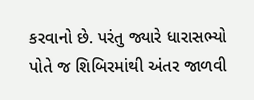કરવાનો છે. પરંતુ જ્યારે ધારાસભ્યો પોતે જ શિબિરમાંથી અંતર જાળવી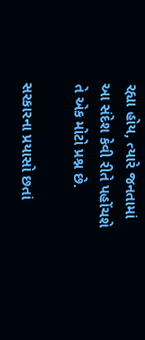રહ્યા હોય, ત્યારે જનતામાં આ સંદેશ કેવી રીતે પહોંચશે તે એક મોટો પ્રશ્ન છે.

સરકારના પ્રયાસો છતાં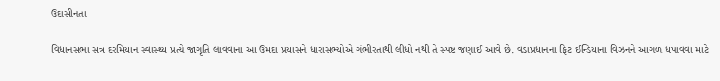ઉદાસીનતા

વિધાનસભા સત્ર દરમિયાન સ્વાસ્થ્ય પ્રત્યે જાગૃતિ લાવવાના આ ઉમદા પ્રયાસને ધારાસભ્યોએ ગંભીરતાથી લીધો નથી તે સ્પષ્ટ જણાઈ આવે છે. વડાપ્રધાનના ફિટ ઈન્ડિયાના વિઝનને આગળ ધપાવવા માટે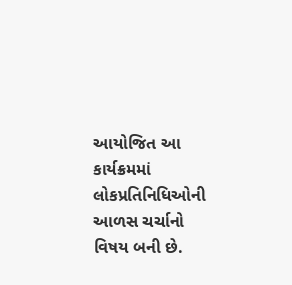આયોજિત આ કાર્યક્રમમાં લોકપ્રતિનિધિઓની આળસ ચર્ચાનો વિષય બની છે.